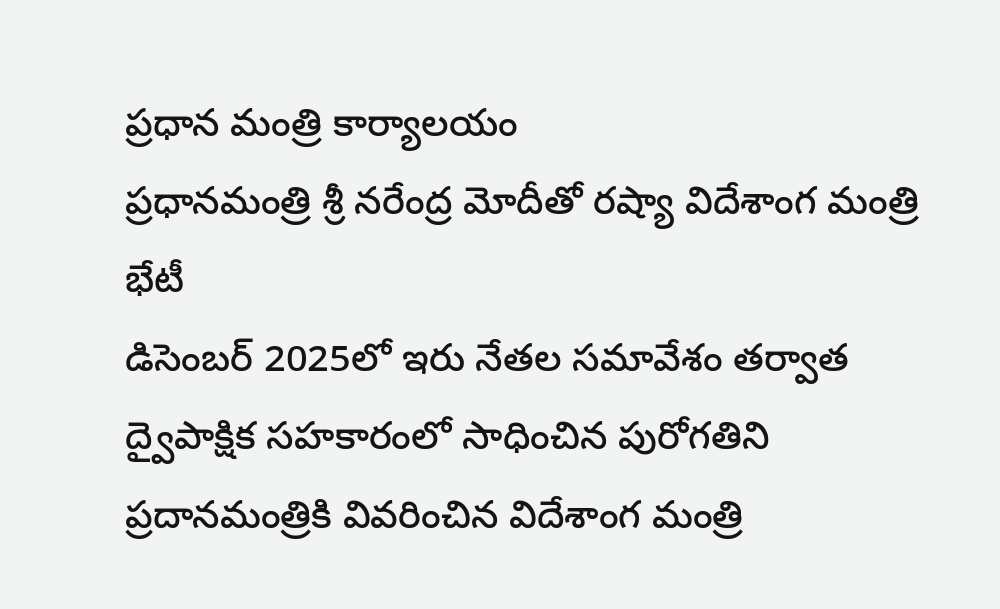ప్రధాన మంత్రి కార్యాలయం
ప్రధానమంత్రి శ్రీ నరేంద్ర మోదీతో రష్యా విదేశాంగ మంత్రి భేటీ
డిసెంబర్ 2025లో ఇరు నేతల సమావేశం తర్వాత ద్వైపాక్షిక సహకారంలో సాధించిన పురోగతిని ప్రదానమంత్రికి వివరించిన విదేశాంగ మంత్రి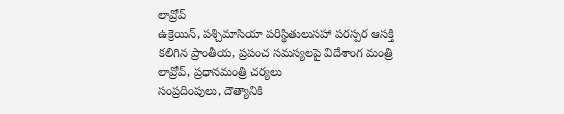లావ్రోవ్
ఉక్రెయిన్, పశ్చిమాసియా పరిస్థితులుసహా పరస్పర ఆసక్తి కలిగిన ప్రాంతీయ, ప్రపంచ సమస్యలపై విదేశాంగ మంత్రి లావ్రోవ్, ప్రధానమంత్రి చర్యలు
సంప్రదింపులు, దౌత్యానికి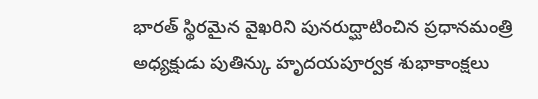భారత్ స్థిరమైన వైఖరిని పునరుద్ఘాటించిన ప్రధానమంత్రి
అధ్యక్షుడు పుతిన్కు హృదయపూర్వక శుభాకాంక్షలు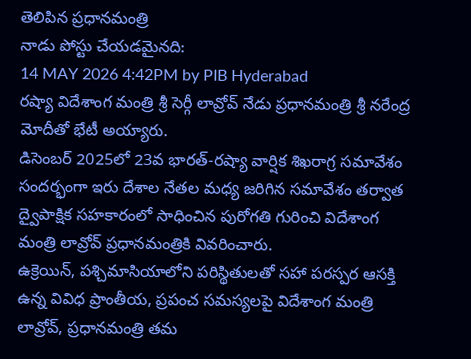తెలిపిన ప్రధానమంత్రి
నాడు పోస్టు చేయడమైనది:
14 MAY 2026 4:42PM by PIB Hyderabad
రష్యా విదేశాంగ మంత్రి శ్రీ సెర్గీ లావ్రోవ్ నేడు ప్రధానమంత్రి శ్రీ నరేంద్ర మోదీతో భేటీ అయ్యారు.
డిసెంబర్ 2025లో 23వ భారత్-రష్యా వార్షిక శిఖరాగ్ర సమావేశం సందర్భంగా ఇరు దేశాల నేతల మధ్య జరిగిన సమావేశం తర్వాత ద్వైపాక్షిక సహకారంలో సాధించిన పురోగతి గురించి విదేశాంగ మంత్రి లావ్రోవ్ ప్రధానమంత్రికి వివరించారు.
ఉక్రెయిన్, పశ్చిమాసియాలోని పరిస్థితులతో సహా పరస్పర ఆసక్తి ఉన్న వివిధ ప్రాంతీయ, ప్రపంచ సమస్యలపై విదేశాంగ మంత్రి లావ్రోవ్, ప్రధానమంత్రి తమ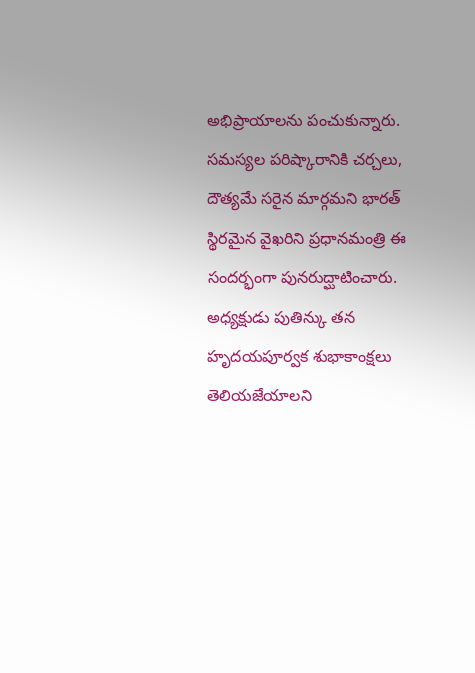అభిప్రాయాలను పంచుకున్నారు.
సమస్యల పరిష్కారానికి చర్చలు, దౌత్యమే సరైన మార్గమని భారత్ స్థిరమైన వైఖరిని ప్రధానమంత్రి ఈ సందర్భంగా పునరుద్ఘాటించారు.
అధ్యక్షుడు పుతిన్కు తన హృదయపూర్వక శుభాకాంక్షలు తెలియజేయాలని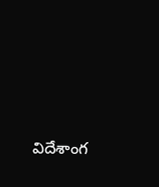విదేశాంగ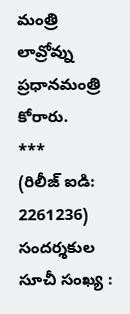మంత్రి లావ్రోవ్ను ప్రధానమంత్రి కోరారు.
***
(రిలీజ్ ఐడి: 2261236)
సందర్శకుల సూచీ సంఖ్య :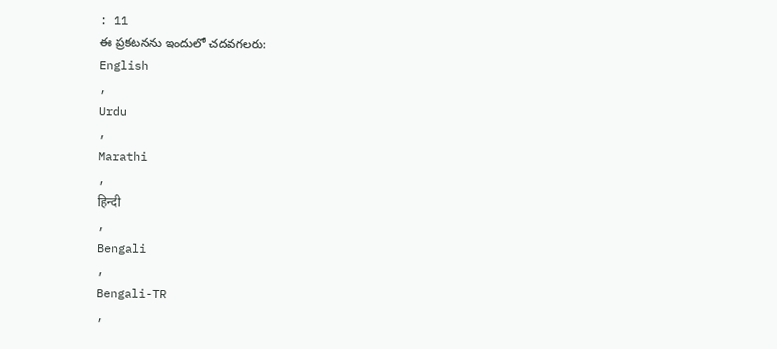: 11
ఈ ప్రకటనను ఇందులో చదవగలరు:
English
,
Urdu
,
Marathi
,
हिन्दी
,
Bengali
,
Bengali-TR
,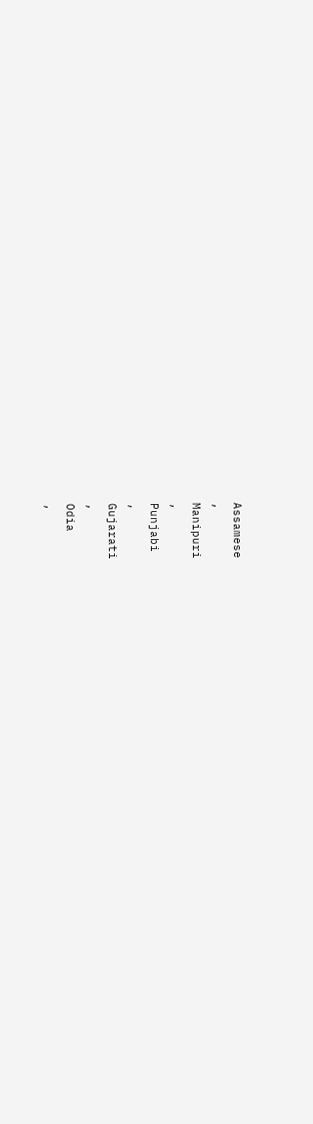Assamese
,
Manipuri
,
Punjabi
,
Gujarati
,
Odia
,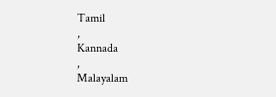Tamil
,
Kannada
,
Malayalam